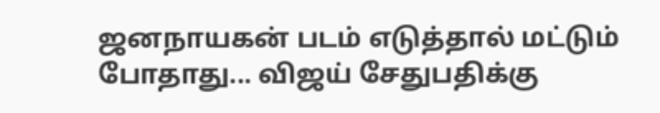ஜனநாயகன் படம் எடுத்தால் மட்டும் போதாது... விஜய் சேதுபதிக்கு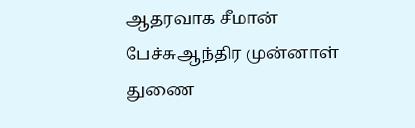ஆதரவாக சீமான் பேச்சுஆந்திர முன்னாள் துணை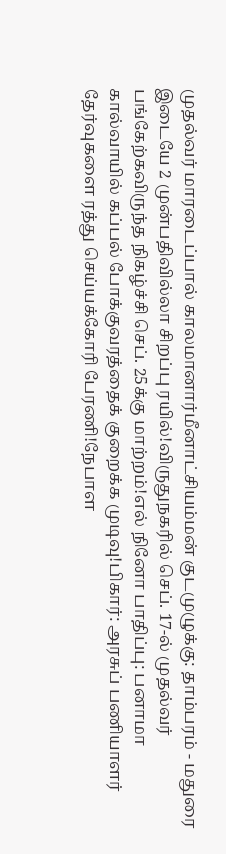முதல்வர் மாரடைப்பால் காலமானார்மீனாட்சியம்மன் குடமுழுக்கு: தாம்பரம் - மதுரை இடையே 2 முன்பதிவில்லா சிறப்பு ரயில்!விருதுநகரில் செப். 17-ல் முதல்வர் பங்கேற்கவிருந்த நிகழ்ச்சி செப். 25க்கு மாற்றம்!எல் நினோ பாதிப்பு: பனாமா கால்வாயில் கப்பல் போக்குவரத்தைக் குறைக்க முடிவு!பிகார்: அரசுப் பணியாளர் தேர்வுகளை ரத்து செய்யக்கோரி பேரணி!நேபாள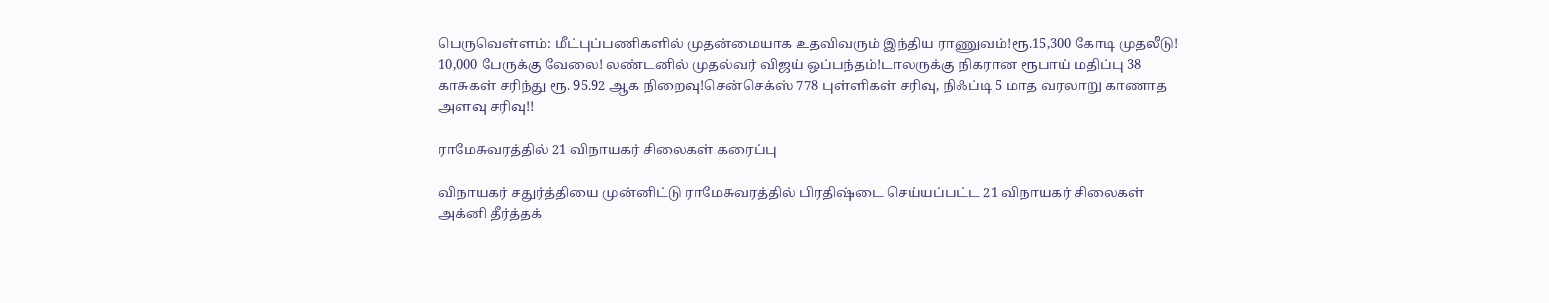பெருவெள்ளம்: மீட்புப்பணிகளில் முதன்மையாக உதவிவரும் இந்திய ராணுவம்!ரூ.15,300 கோடி முதலீடு! 10,000 பேருக்கு வேலை! லண்டனில் முதல்வர் விஜய் ஒப்பந்தம்!டாலருக்கு நிகரான ரூபாய் மதிப்பு 38 காசுகள் சரிந்து ரூ. 95.92 ஆக நிறைவு!சென்செக்ஸ் 778 புள்ளிகள் சரிவு, நிஃப்டி 5 மாத வரலாறு காணாத அளவு சரிவு!!

ராமேசுவரத்தில் 21 விநாயகர் சிலைகள் கரைப்பு

விநாயகர் சதுர்த்தியை முன்னிட்டு ராமேசுவரத்தில் பிரதிஷ்டை செய்யப்பட்ட 21 விநாயகர் சிலைகள் அக்னி தீர்த்தக்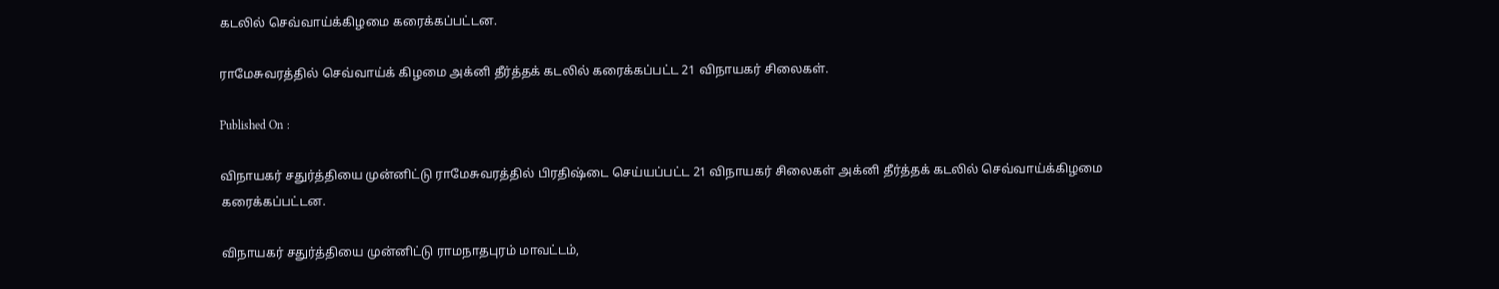கடலில் செவ்வாய்க்கிழமை கரைக்கப்பட்டன.

ராமேசுவரத்தில் செவ்வாய்க் கிழமை அக்னி தீர்த்தக் கடலில் கரைக்கப்பட்ட 21 விநாயகர் சிலைகள்.

Published On :

விநாயகர் சதுர்த்தியை முன்னிட்டு ராமேசுவரத்தில் பிரதிஷ்டை செய்யப்பட்ட 21 விநாயகர் சிலைகள் அக்னி தீர்த்தக் கடலில் செவ்வாய்க்கிழமை கரைக்கப்பட்டன.

விநாயகர் சதுர்த்தியை முன்னிட்டு ராமநாதபுரம் மாவட்டம்,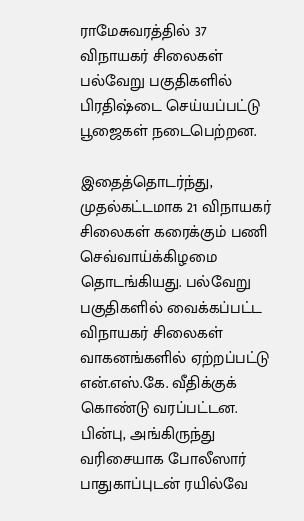ராமேசுவரத்தில் 37 விநாயகர் சிலைகள் பல்வேறு பகுதிகளில் பிரதிஷ்டை செய்யப்பட்டு பூஜைகள் நடைபெற்றன.

இதைத்தொடர்ந்து, முதல்கட்டமாக 21 விநாயகர் சிலைகள் கரைக்கும் பணி செவ்வாய்க்கிழமை தொடங்கியது. பல்வேறு பகுதிகளில் வைக்கப்பட்ட விநாயகர் சிலைகள் வாகனங்களில் ஏற்றப்பட்டு என்.எஸ்.கே. வீதிக்குக் கொண்டு வரப்பட்டன. பின்பு, அங்கிருந்து வரிசையாக போலீஸார் பாதுகாப்புடன் ரயில்வே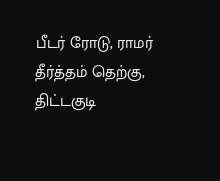பீடர் ரோடு, ராமர் தீர்த்தம் தெற்கு, திட்டகுடி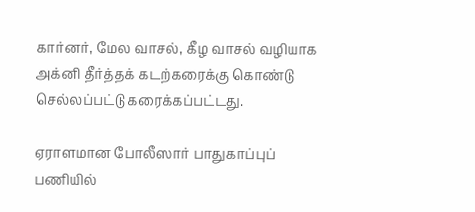கார்னர், மேல வாசல், கீழ வாசல் வழியாக அக்னி தீர்த்தக் கடற்கரைக்கு கொண்டு செல்லப்பட்டு கரைக்கப்பட்டது.

ஏராளமான போலீஸார் பாதுகாப்புப் பணியில்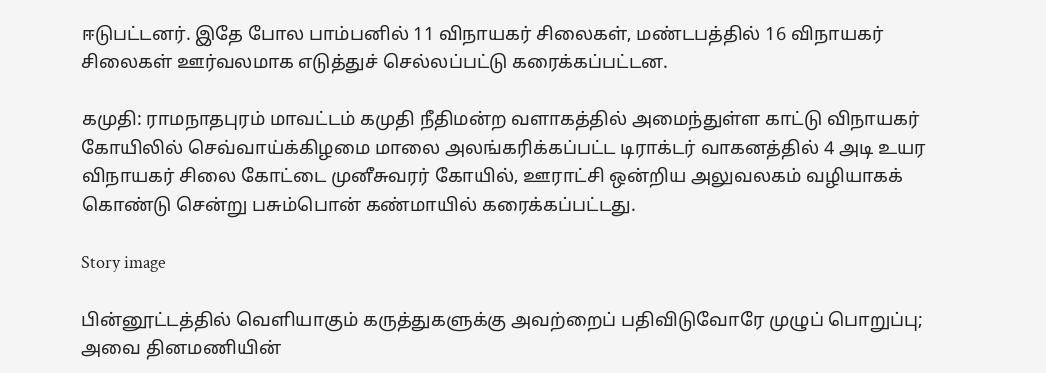ஈடுபட்டனர். இதே போல பாம்பனில் 11 விநாயகர் சிலைகள், மண்டபத்தில் 16 விநாயகர் சிலைகள் ஊர்வலமாக எடுத்துச் செல்லப்பட்டு கரைக்கப்பட்டன.

கமுதி: ராமநாதபுரம் மாவட்டம் கமுதி நீதிமன்ற வளாகத்தில் அமைந்துள்ள காட்டு விநாயகர் கோயிலில் செவ்வாய்க்கிழமை மாலை அலங்கரிக்கப்பட்ட டிராக்டர் வாகனத்தில் 4 அடி உயர விநாயகர் சிலை கோட்டை முனீசுவரர் கோயில், ஊராட்சி ஒன்றிய அலுவலகம் வழியாகக் கொண்டு சென்று பசும்பொன் கண்மாயில் கரைக்கப்பட்டது.

Story image

பின்னூட்டத்தில் வெளியாகும் கருத்துகளுக்கு அவற்றைப் பதிவிடுவோரே முழுப் பொறுப்பு; அவை தினமணியின்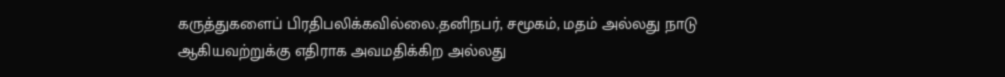கருத்துகளைப் பிரதிபலிக்கவில்லை.தனிநபர், சமூகம், மதம் அல்லது நாடு ஆகியவற்றுக்கு எதிராக அவமதிக்கிற அல்லது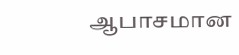ஆபாசமான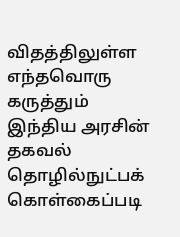விதத்திலுள்ள எந்தவொரு கருத்தும் இந்திய அரசின் தகவல் தொழில்நுட்பக் கொள்கைப்படி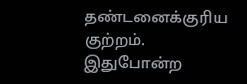தண்டனைக்குரிய குற்றம். இதுபோன்ற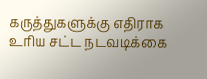கருத்துகளுக்கு எதிராக உரிய சட்ட நடவடிக்கை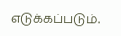எடுக்கப்படும்.